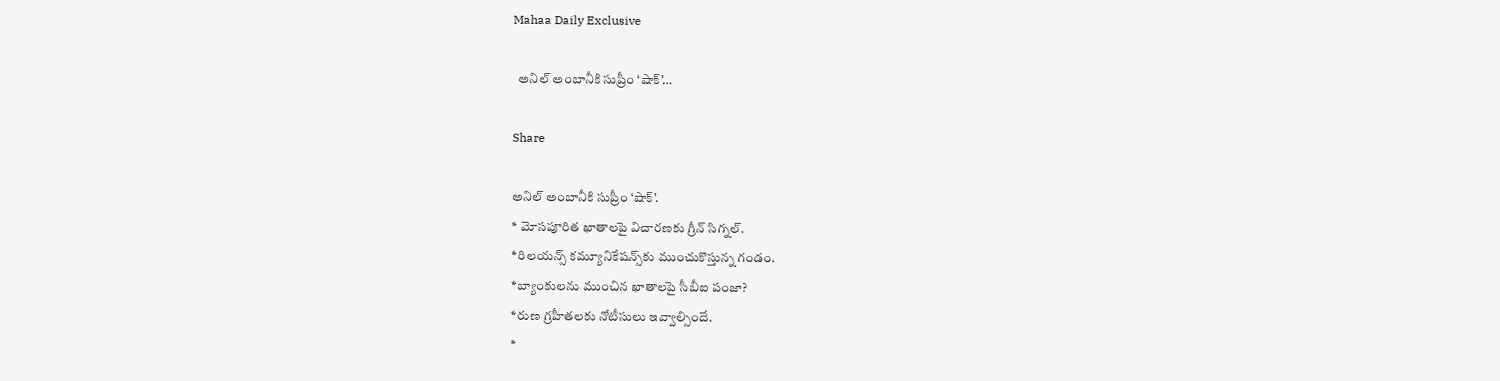Mahaa Daily Exclusive

  అనిల్‌ అంబానీకి సుప్రీం ‘షాక్‌’…

Share

అనిల్‌ అంబానీకి సుప్రీం ‘షాక్‌’.
* మోసపూరిత ఖాతాలపై విచారణకు గ్రీన్ సిగ్నల్.
*రిలయన్స్‌ కమ్యూనికేషన్స్‌కు ముంచుకొస్తున్న గండం.
*బ్యాంకులను ముంచిన ఖాతాలపై సీబీఐ పంజా?
*రుణ గ్రహీతలకు నోటీసులు ఇవ్వాల్సిందే.
*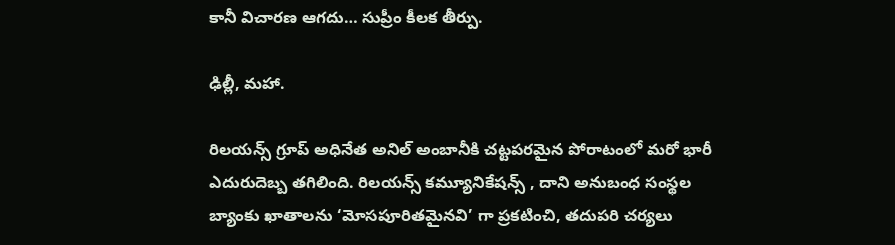కానీ విచారణ ఆగదు… సుప్రీం కీలక తీర్పు.

ఢిల్లీ, మహా.

రిలయన్స్ గ్రూప్ అధినేత అనిల్ అంబానీకి చట్టపరమైన పోరాటంలో మరో భారీ ఎదురుదెబ్బ తగిలింది. రిలయన్స్ కమ్యూనికేషన్స్ , దాని అనుబంధ సంస్థల బ్యాంకు ఖాతాలను ‘మోసపూరితమైనవి’ గా ప్రకటించి, తదుపరి చర్యలు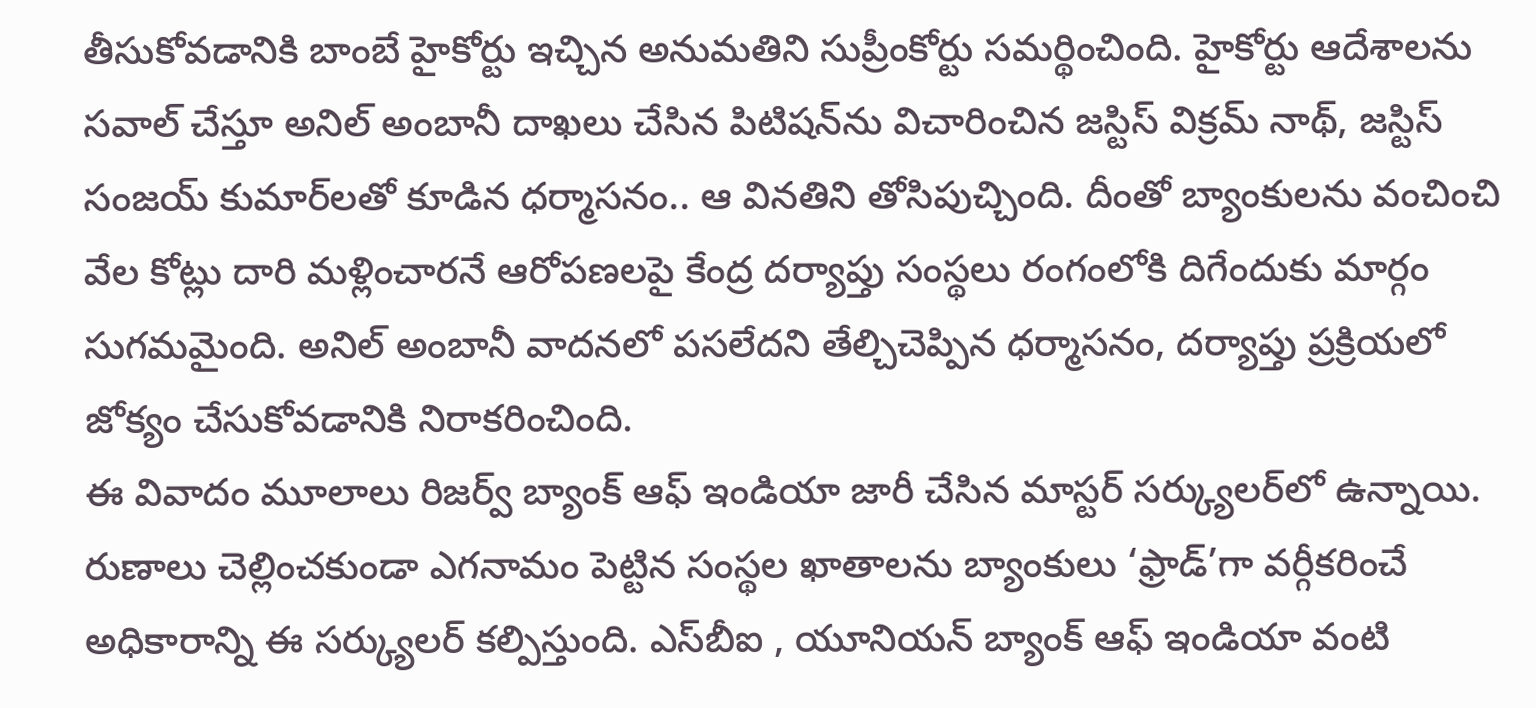తీసుకోవడానికి బాంబే హైకోర్టు ఇచ్చిన అనుమతిని సుప్రీంకోర్టు సమర్థించింది. హైకోర్టు ఆదేశాలను సవాల్ చేస్తూ అనిల్ అంబానీ దాఖలు చేసిన పిటిషన్‌ను విచారించిన జస్టిస్ విక్రమ్ నాథ్, జస్టిస్ సంజయ్ కుమార్‌లతో కూడిన ధర్మాసనం.. ఆ వినతిని తోసిపుచ్చింది. దీంతో బ్యాంకులను వంచించి వేల కోట్లు దారి మళ్లించారనే ఆరోపణలపై కేంద్ర దర్యాప్తు సంస్థలు రంగంలోకి దిగేందుకు మార్గం సుగమమైంది. అనిల్ అంబానీ వాదనలో పసలేదని తేల్చిచెప్పిన ధర్మాసనం, దర్యాప్తు ప్రక్రియలో జోక్యం చేసుకోవడానికి నిరాకరించింది.
ఈ వివాదం మూలాలు రిజర్వ్ బ్యాంక్ ఆఫ్ ఇండియా జారీ చేసిన మాస్టర్ సర్క్యులర్‌లో ఉన్నాయి. రుణాలు చెల్లించకుండా ఎగనామం పెట్టిన సంస్థల ఖాతాలను బ్యాంకులు ‘ఫ్రాడ్’గా వర్గీకరించే అధికారాన్ని ఈ సర్క్యులర్ కల్పిస్తుంది. ఎస్‌బీఐ , యూనియన్ బ్యాంక్ ఆఫ్ ఇండియా వంటి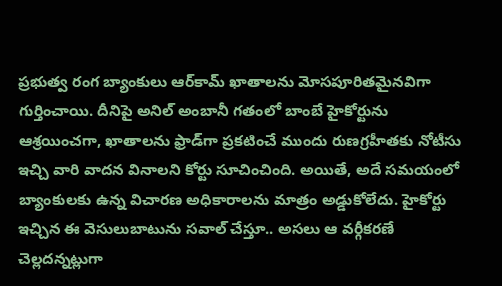ప్రభుత్వ రంగ బ్యాంకులు ఆర్‌కామ్ ఖాతాలను మోసపూరితమైనవిగా గుర్తించాయి. దీనిపై అనిల్ అంబానీ గతంలో బాంబే హైకోర్టును ఆశ్రయించగా, ఖాతాలను ఫ్రాడ్‌గా ప్రకటించే ముందు రుణగ్రహీతకు నోటీసు ఇచ్చి వారి వాదన వినాలని కోర్టు సూచించింది. అయితే, అదే సమయంలో బ్యాంకులకు ఉన్న విచారణ అధికారాలను మాత్రం అడ్డుకోలేదు. హైకోర్టు ఇచ్చిన ఈ వెసులుబాటును సవాల్ చేస్తూ.. అసలు ఆ వర్గీకరణే చెల్లదన్నట్లుగా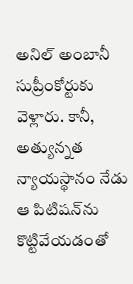అనిల్ అంబానీ సుప్రీంకోర్టుకు వెళ్లారు. కానీ, అత్యున్నత న్యాయస్థానం నేడు ఆ పిటిషన్‌ను కొట్టివేయడంతో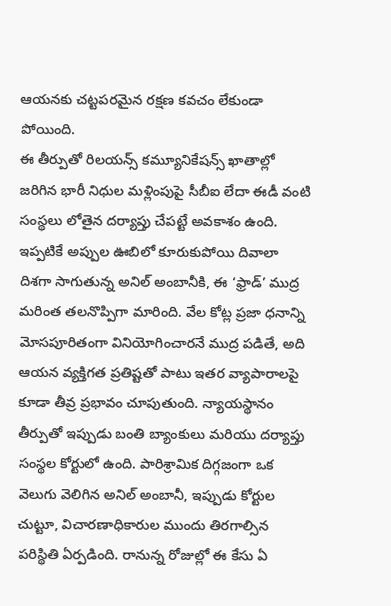ఆయనకు చట్టపరమైన రక్షణ కవచం లేకుండా పోయింది.
ఈ తీర్పుతో రిలయన్స్ కమ్యూనికేషన్స్ ఖాతాల్లో జరిగిన భారీ నిధుల మళ్లింపుపై సీబీఐ లేదా ఈడీ వంటి సంస్థలు లోతైన దర్యాప్తు చేపట్టే అవకాశం ఉంది. ఇప్పటికే అప్పుల ఊబిలో కూరుకుపోయి దివాలా దిశగా సాగుతున్న అనిల్ అంబానీకి, ఈ ‘ఫ్రాడ్’ ముద్ర మరింత తలనొప్పిగా మారింది. వేల కోట్ల ప్రజా ధనాన్ని మోసపూరితంగా వినియోగించారనే ముద్ర పడితే, అది ఆయన వ్యక్తిగత ప్రతిష్టతో పాటు ఇతర వ్యాపారాలపై కూడా తీవ్ర ప్రభావం చూపుతుంది. న్యాయస్థానం తీర్పుతో ఇప్పుడు బంతి బ్యాంకులు మరియు దర్యాప్తు సంస్థల కోర్టులో ఉంది. పారిశ్రామిక దిగ్గజంగా ఒక వెలుగు వెలిగిన అనిల్ అంబానీ, ఇప్పుడు కోర్టుల చుట్టూ, విచారణాధికారుల ముందు తిరగాల్సిన పరిస్థితి ఏర్పడింది. రానున్న రోజుల్లో ఈ కేసు ఏ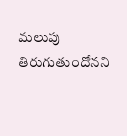మలుపు తిరుగుతుందోనని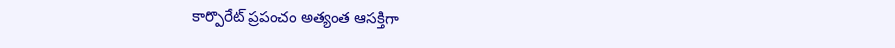కార్పొరేట్ ప్రపంచం అత్యంత ఆసక్తిగా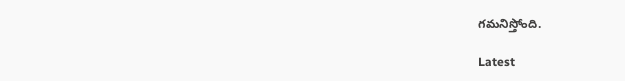గమనిస్తోంది.

Latest